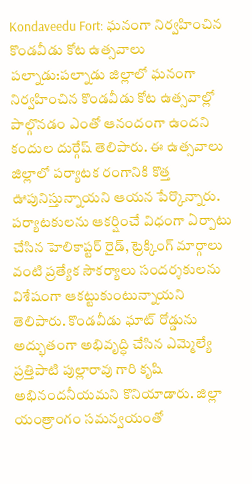Kondaveedu Fort: ఘనంగా నిర్వహించిన కొండవీడు కోట ఉత్సవాలు
పల్నాడు:పల్నాడు జిల్లాలో ఘనంగా నిర్వహించిన కొండవీడు కోట ఉత్సవాల్లో పాల్గొనడం ఎంతో ఆనందంగా ఉందని కందుల దుర్గేష్ తెలిపారు. ఈ ఉత్సవాలు జిల్లాలో పర్యాటక రంగానికి కొత్త ఊపునిస్తున్నాయని ఆయన పేర్కొన్నారు.
పర్యాటకులను ఆకర్షించే విధంగా ఏర్పాటు చేసిన హెలికాప్టర్ రైడ్, ట్రెక్కింగ్ మార్గాలు వంటి ప్రత్యేక సౌకర్యాలు సందర్శకులను విశేషంగా ఆకట్టుకుంటున్నాయని తెలిపారు. కొండవీడు ఘాట్ రోడ్డును అద్భుతంగా అభివృద్ధి చేసిన ఎమ్మెల్యే ప్రత్తిపాటి పుల్లారావు గారి కృషి అభినందనీయమని కొనియాడారు. జిల్లా యంత్రాంగం సమన్వయంతో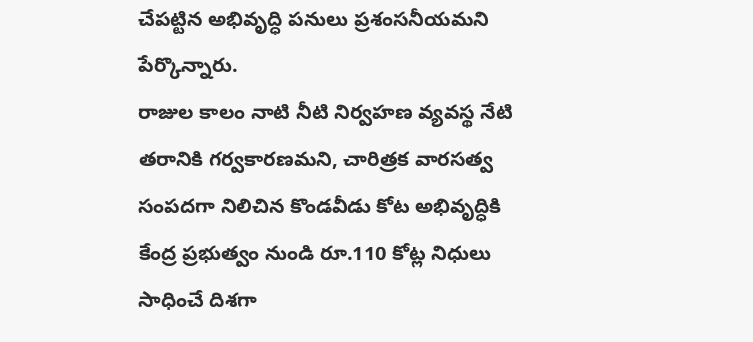చేపట్టిన అభివృద్ధి పనులు ప్రశంసనీయమని పేర్కొన్నారు.
రాజుల కాలం నాటి నీటి నిర్వహణ వ్యవస్థ నేటి తరానికి గర్వకారణమని, చారిత్రక వారసత్వ సంపదగా నిలిచిన కొండవీడు కోట అభివృద్ధికి కేంద్ర ప్రభుత్వం నుండి రూ.110 కోట్ల నిధులు సాధించే దిశగా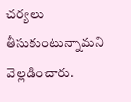చర్యలు తీసుకుంటున్నామని వెల్లడించారు.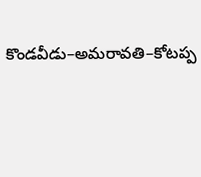కొండవీడు–అమరావతి–కోటప్ప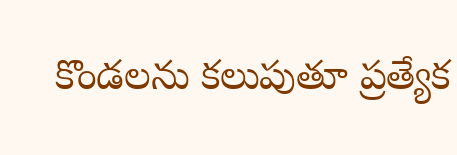కొండలను కలుపుతూ ప్రత్యేక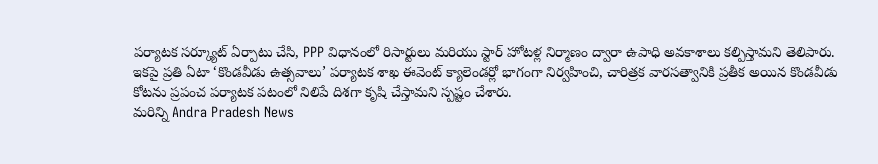పర్యాటక సర్క్యూట్ ఏర్పాటు చేసి, PPP విధానంలో రిసార్టులు మరియు స్టార్ హోటళ్ల నిర్మాణం ద్వారా ఉపాధి అవకాశాలు కల్పిస్తామని తెలిపారు.
ఇకపై ప్రతి ఏటా ‘కొండవీడు ఉత్సవాలు’ పర్యాటక శాఖ ఈవెంట్ క్యాలెండర్లో భాగంగా నిర్వహించి, చారిత్రక వారసత్వానికి ప్రతీక అయిన కొండవీడు కోటను ప్రపంచ పర్యాటక పటంలో నిలిపే దిశగా కృషి చేస్తామని స్పష్టం చేశారు.
మరిన్ని Andra Pradesh News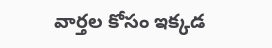వార్తల కోసం ఇక్కడ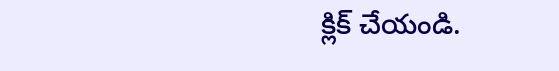క్లిక్ చేయండి.